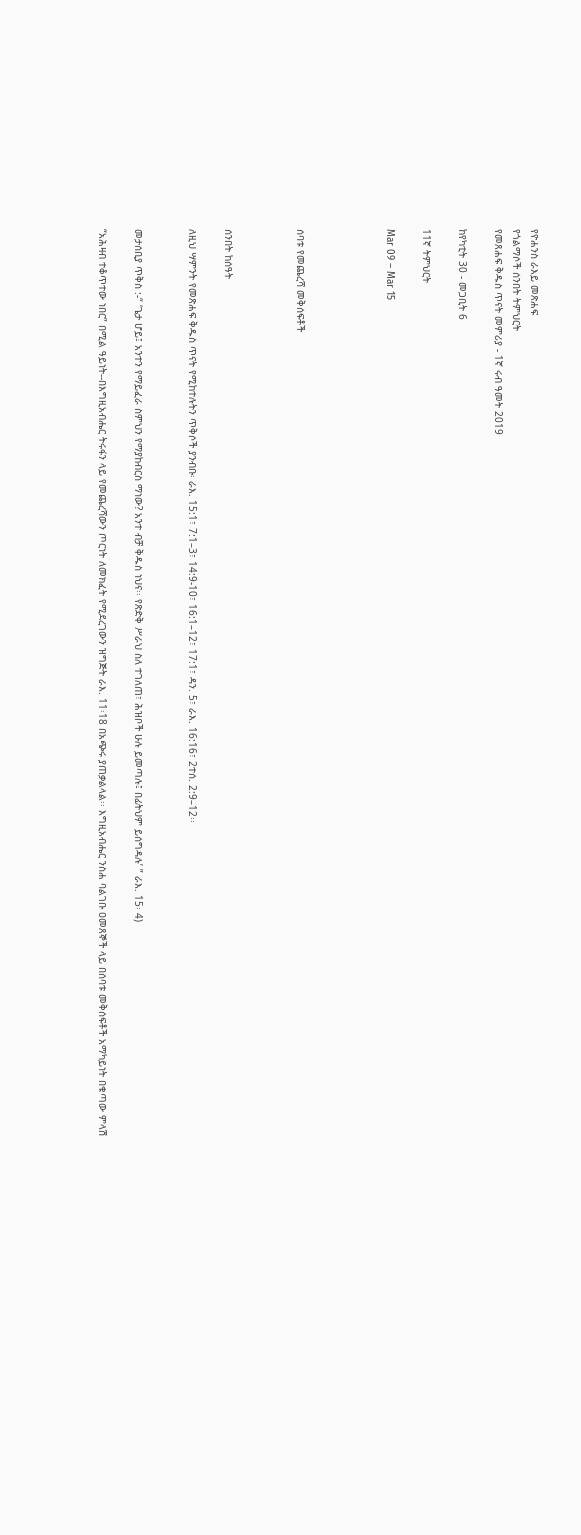የዮሐንስ ራእይ መጽሐፍ
የጎልማሶች ሰንበት ትምህርት
የመጸሐፍ ቅዱስ ጥናት መምሪያ - 1ኛ ሩብ ዓመት 2019

ከየካቲት 30 - መጋቢት 6

11ኛ ትምህርት

Mar 09 – Mar 15




ሰባቱ የመጨረሻ መቅሰፍቶች



ሰንበት ከሰዓት

ለዚህ ሣምንት የመጽሐፍ ቅዱስ ጥናት የሚከተሉትን ጥቅሶች ያንብቡ፡ ራእ. 15:1፣ 7:1–3፣ 14:9-10፣ 16:1–12፣ 17:1፣ ዳን. 5፣ ራእ. 16:16፣ 2ተሰ. 2:9–12፡፡


መታሰቢያ ጥቅስ :-“ ‘ጌታ ሆይ፤ አንተን የማይፈራ ስምህን የማያከብርስ ማነው? አንተ ብቻ ቅዱስ ነህና፡፡ የጽድቅ ሥራህ ስለ ተገለጠ፣ ሕዝቦች ሁሉ ይመጣሉ፤ በፊትህም ይሰግዳሉ’ ” ራእ. 15፡ 4)

“አሕዛብ ተቆጥተው ነበር” በሚል ዓይነት--በእግዚአብሔር ትሩፋን ላይ የመጨረሻውን ጦርነት ለመክፈት የሚደረገውን ዝግጅት ራእ. 11፡18 በአጭሩ ያጠቃልላል፡፡ እግዚአብሔር ንስሐ ባልገቡ ዐመጸኞች ላይ በሰባቱ መቅሰፍቶች አማካይነት በቁጣው ምላሽ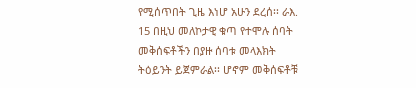የሚሰጥበት ጊዜ እነሆ አሁን ደረሰ፡፡ ራእ. 15 በዚህ መለኮታዊ ቁጣ የተሞሉ ሰባት መቅሰፍቶችን በያዙ ሰባቱ መላእክት ትዕይንት ይጀምራል፡፡ ሆኖም መቅሰፍቶቹ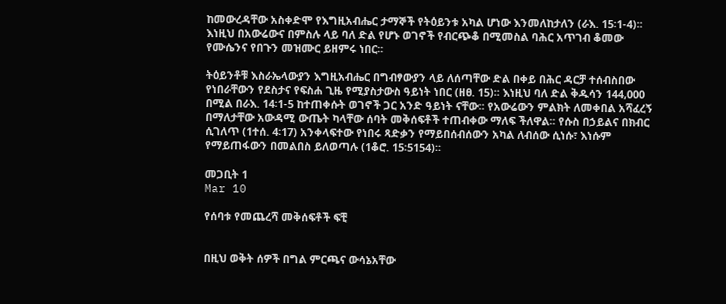ከመውረዳቸው አስቀድሞ የእግዚአብሔር ታማኞች የትዕይንቱ አካል ሆነው እንመለከታለን (ራእ. 15፡1-4)፡፡ እነዚህ በአውሬውና በምስሉ ላይ ባለ ድል የሆኑ ወገኖች የብርጭቆ በሚመስል ባሕር አጥገብ ቆመው የሙሴንና የበጉን መዝሙር ይዘምሩ ነበር፡፡

ትዕይንቶቹ እስራኤላውያን እግዚአብሔር በግብፃውያን ላይ ለሰጣቸው ድል በቀይ በሕር ዳርቻ ተሰብስበው የነበራቸውን የደስታና የፍስሐ ጊዜ የሚያስታውስ ዓይነት ነበር (ዘፀ. 15)፡፡ እነዚህ ባለ ድል ቅዱሳን 144,000 በሚል በራእ. 14፡1-5 ከተጠቀሱት ወገኖች ጋር አንድ ዓይነት ናቸው፡፡ የአውሬውን ምልክት ለመቀበል አሻፈረኝ በማለታቸው አውዳሚ ውጤት ካላቸው ሰባት መቅሰፍቶች ተጠብቀው ማለፍ ችለዋል፡፡ የሱስ በኃይልና በክብር ሲገለጥ (1ተሰ. 4፡17) አንቀላፍተው የነበሩ ጻድቃን የማይበሰብሰውን አካል ለብሰው ሲነሱ፣ እነሱም የማይጠፋውን በመልበስ ይለወጣሉ (1ቆሮ. 15፡5154)፡፡

መጋቢት 1
Mar 10

የሰባቱ የመጨረሻ መቅሰፍቶች ፍቺ


በዚህ ወቅት ሰዎች በግል ምርጫና ውሳኔአቸው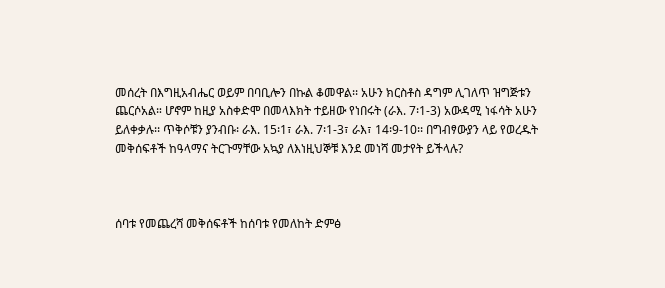መሰረት በእግዚአብሔር ወይም በባቢሎን በኩል ቆመዋል፡፡ አሁን ክርስቶስ ዳግም ሊገለጥ ዝግጅቱን ጨርሶአል። ሆኖም ከዚያ አስቀድሞ በመላእክት ተይዘው የነበሩት (ራእ. 7፡1-3) አውዳሚ ነፋሳት አሁን ይለቀቃሉ፡፡ ጥቅሶቹን ያንብቡ፡ ራእ. 15፡1፣ ራእ. 7፡1-3፣ ራእ፣ 14፡9-10፡፡ በግብፃውያን ላይ የወረዱት መቅሰፍቶች ከዓላማና ትርጉማቸው አኳያ ለእነዚህኞቹ እንደ መነሻ መታየት ይችላሉ?



ሰባቱ የመጨረሻ መቅሰፍቶች ከሰባቱ የመለከት ድምፅ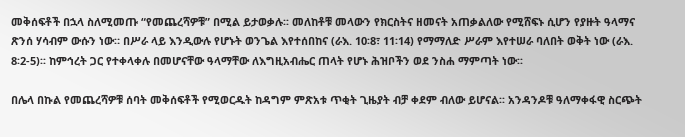መቅሰፍቶች በኋላ ስለሚመጡ “የመጨረሻዎቹ” በሚል ይታወቃሉ፡፡ መለከቶቹ መላውን የክርስትና ዘመናት አጠቃልለው የሚሸፍኑ ሲሆን የያዙት ዓላማና ጽንሰ ሃሳብም ውሱን ነው። በሥራ ላይ እንዲውሉ የሆኑት ወንጌል እየተሰበከና (ራእ. 10፡8፣ 11፡14) የማማለድ ሥራም እየተሠራ ባለበት ወቅት ነው (ራእ. 8፡2-5)፡፡ ከምኅረት ጋር የተቀላቀሉ በመሆናቸው ዓላማቸው ለእግዚአብሔር ጠላት የሆኑ ሕዝቦችን ወደ ንስሐ ማምጣት ነው፡፡

በሌላ በኩል የመጨረሻዎቹ ሰባት መቅሰፍቶች የሚወርዱት ከዳግም ምጽአቱ ጥቂት ጊዜያት ብቻ ቀደም ብለው ይሆናል፡፡ አንዳንዶቹ ዓለማቀፋዊ ስርጭት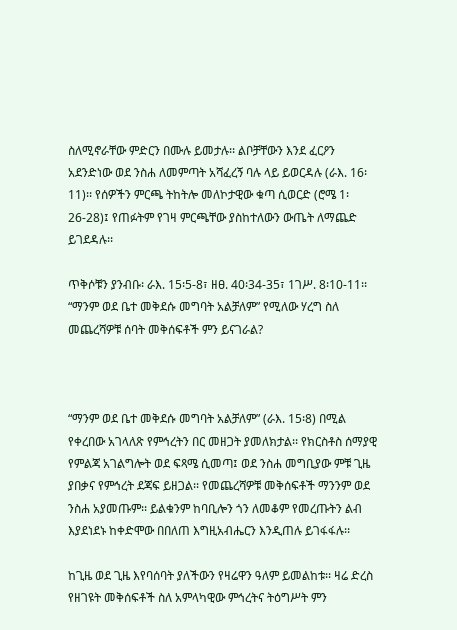ስለሚኖራቸው ምድርን በሙሉ ይመታሉ፡፡ ልቦቻቸውን እንደ ፈርዖን አደንድነው ወደ ንስሐ ለመምጣት አሻፈረኝ ባሉ ላይ ይወርዳሉ (ራእ. 16፡11)፡፡ የሰዎችን ምርጫ ትከትሎ መለኮታዊው ቁጣ ሲወርድ (ሮሜ 1፡26-28)፤ የጠፉትም የገዛ ምርጫቸው ያስከተለውን ውጤት ለማጨድ ይገደዳሉ፡፡

ጥቅሶቹን ያንብቡ፡ ራእ. 15፡5-8፣ ዘፀ. 40፡34-35፣ 1ገሥ. 8፡10-11፡፡ “ማንም ወደ ቤተ መቅደሱ መግባት አልቻለም” የሚለው ሃረግ ስለ መጨረሻዎቹ ሰባት መቅሰፍቶች ምን ይናገራል?



“ማንም ወደ ቤተ መቅደሱ መግባት አልቻለም” (ራእ. 15፡8) በሚል የቀረበው አገላለጽ የምኅረትን በር መዘጋት ያመለክታል፡፡ የክርስቶስ ሰማያዊ የምልጃ አገልግሎት ወደ ፍጻሜ ሲመጣ፤ ወደ ንስሐ መግቢያው ምቹ ጊዜ ያበቃና የምኅረት ደጃፍ ይዘጋል፡፡ የመጨረሻዎቹ መቅሰፍቶች ማንንም ወደ ንስሐ አያመጡም፡፡ ይልቁንም ከባቢሎን ጎን ለመቆም የመረጡትን ልብ እያደነደኑ ከቀድሞው በበለጠ እግዚአብሔርን እንዲጠሉ ይገፋፋሉ፡፡

ከጊዜ ወደ ጊዜ እየባሰባት ያለችውን የዛሬዋን ዓለም ይመልከቱ፡፡ ዛሬ ድረስ የዘገዩት መቅሰፍቶች ስለ አምላካዊው ምኅረትና ትዕግሥት ምን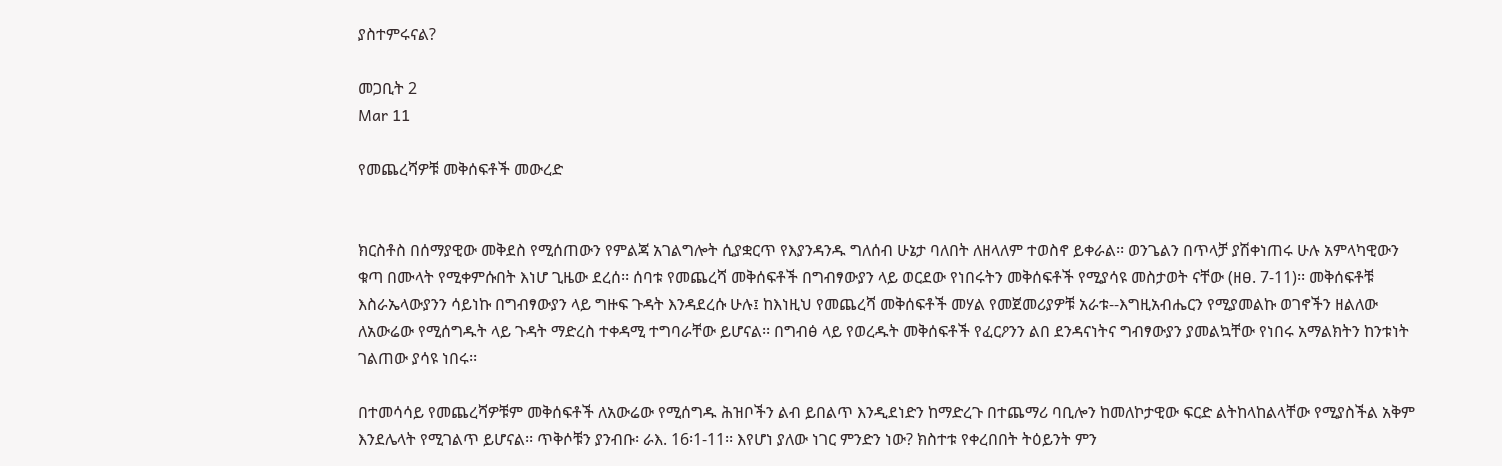ያስተምሩናል?

መጋቢት 2
Mar 11

የመጨረሻዎቹ መቅሰፍቶች መውረድ


ክርስቶስ በሰማያዊው መቅደስ የሚሰጠውን የምልጃ አገልግሎት ሲያቋርጥ የእያንዳንዱ ግለሰብ ሁኔታ ባለበት ለዘላለም ተወስኖ ይቀራል፡፡ ወንጌልን በጥላቻ ያሽቀነጠሩ ሁሉ አምላካዊውን ቁጣ በሙላት የሚቀምሱበት እነሆ ጊዜው ደረሰ፡፡ ሰባቱ የመጨረሻ መቅሰፍቶች በግብፃውያን ላይ ወርደው የነበሩትን መቅሰፍቶች የሚያሳዩ መስታወት ናቸው (ዘፀ. 7-11)፡፡ መቅሰፍቶቹ እስራኤላውያንን ሳይነኩ በግብፃውያን ላይ ግዙፍ ጉዳት እንዳደረሱ ሁሉ፤ ከእነዚህ የመጨረሻ መቅሰፍቶች መሃል የመጀመሪያዎቹ አራቱ--እግዚአብሔርን የሚያመልኩ ወገኖችን ዘልለው ለአውሬው የሚሰግዱት ላይ ጉዳት ማድረስ ተቀዳሚ ተግባራቸው ይሆናል፡፡ በግብፅ ላይ የወረዱት መቅሰፍቶች የፈርዖንን ልበ ደንዳናነትና ግብፃውያን ያመልኳቸው የነበሩ አማልክትን ከንቱነት ገልጠው ያሳዩ ነበሩ፡፡

በተመሳሳይ የመጨረሻዎቹም መቅሰፍቶች ለአውሬው የሚሰግዱ ሕዝቦችን ልብ ይበልጥ እንዲደነድን ከማድረጉ በተጨማሪ ባቢሎን ከመለኮታዊው ፍርድ ልትከላከልላቸው የሚያስችል አቅም እንደሌላት የሚገልጥ ይሆናል፡፡ ጥቅሶቹን ያንብቡ፡ ራእ. 16፡1-11፡፡ እየሆነ ያለው ነገር ምንድን ነው? ክስተቱ የቀረበበት ትዕይንት ምን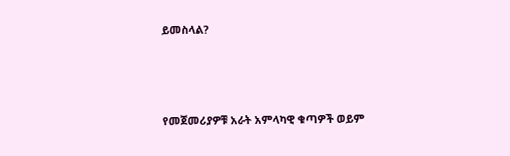ይመስላል?



የመጀመሪያዎቹ አራት አምላካዊ ቁጣዎች ወይም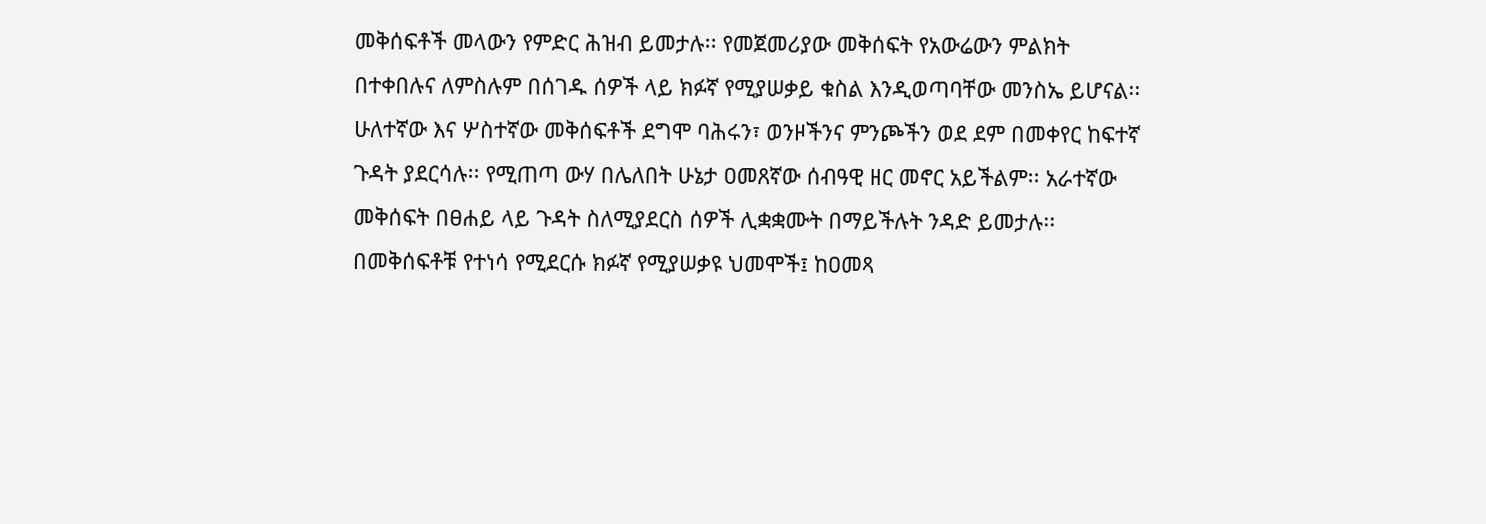መቅሰፍቶች መላውን የምድር ሕዝብ ይመታሉ፡፡ የመጀመሪያው መቅሰፍት የአውሬውን ምልክት በተቀበሉና ለምስሉም በሰገዱ ሰዎች ላይ ክፉኛ የሚያሠቃይ ቁስል እንዲወጣባቸው መንስኤ ይሆናል፡፡ ሁለተኛው እና ሦስተኛው መቅሰፍቶች ደግሞ ባሕሩን፣ ወንዞችንና ምንጮችን ወደ ደም በመቀየር ከፍተኛ ጉዳት ያደርሳሉ፡፡ የሚጠጣ ውሃ በሌለበት ሁኔታ ዐመጸኛው ሰብዓዊ ዘር መኖር አይችልም፡፡ አራተኛው መቅሰፍት በፀሐይ ላይ ጉዳት ስለሚያደርስ ሰዎች ሊቋቋሙት በማይችሉት ንዳድ ይመታሉ፡፡ በመቅሰፍቶቹ የተነሳ የሚደርሱ ክፉኛ የሚያሠቃዩ ህመሞች፤ ከዐመጻ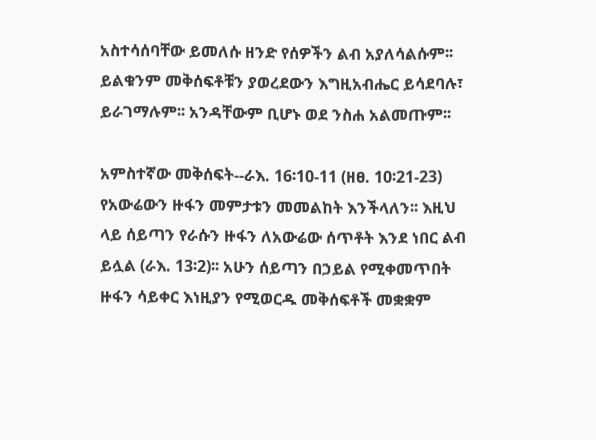አስተሳሰባቸው ይመለሱ ዘንድ የሰዎችን ልብ አያለሳልሱም፡፡ ይልቁንም መቅሰፍቶቹን ያወረደውን እግዚአብሔር ይሳደባሉ፣ ይራገማሉም፡፡ አንዳቸውም ቢሆኑ ወደ ንስሐ አልመጡም፡፡

አምስተኛው መቅሰፍት--ራእ. 16፡10-11 (ዘፀ. 10፡21-23) የአውሬውን ዙፋን መምታቱን መመልከት እንችላለን፡፡ እዚህ ላይ ሰይጣን የራሱን ዙፋን ለአውሬው ሰጥቶት እንደ ነበር ልብ ይሏል (ራእ. 13፡2)፡፡ አሁን ሰይጣን በኃይል የሚቀመጥበት ዙፋን ሳይቀር እነዚያን የሚወርዱ መቅሰፍቶች መቋቋም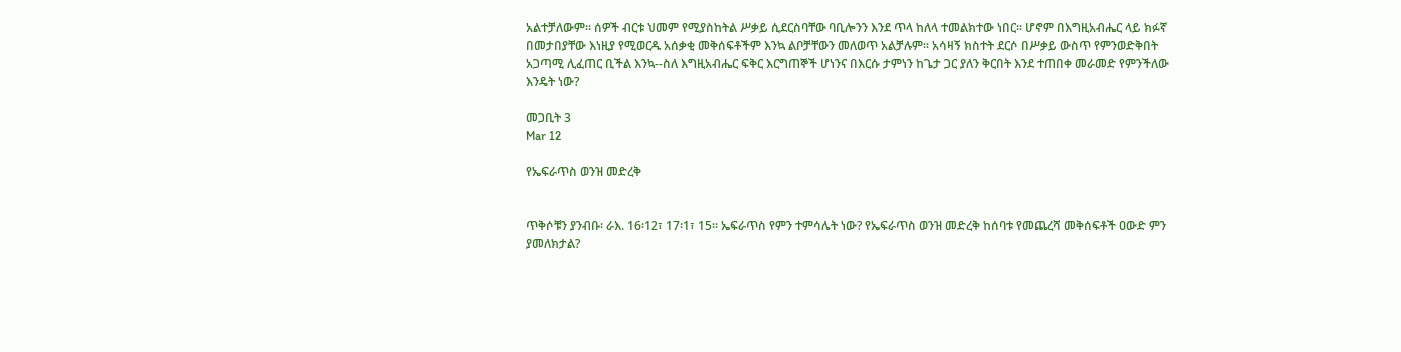አልተቻለውም፡፡ ሰዎች ብርቱ ህመም የሚያስከትል ሥቃይ ሲደርስባቸው ባቢሎንን እንደ ጥላ ከለላ ተመልክተው ነበር፡፡ ሆኖም በእግዚአብሔር ላይ ክፉኛ በመታበያቸው እነዚያ የሚወርዱ አሰቃቂ መቅሰፍቶችም እንኳ ልቦቻቸውን መለወጥ አልቻሉም፡፡ አሳዛኝ ክስተት ደርሶ በሥቃይ ውስጥ የምንወድቅበት አጋጣሚ ሊፈጠር ቢችል እንኳ--ስለ እግዚአብሔር ፍቅር እርግጠኞች ሆነንና በእርሱ ታምነን ከጌታ ጋር ያለን ቅርበት እንደ ተጠበቀ መራመድ የምንችለው እንዴት ነው?

መጋቢት 3
Mar 12

የኤፍራጥስ ወንዝ መድረቅ


ጥቅሶቹን ያንብቡ፡ ራእ. 16፡12፣ 17፡1፣ 15፡፡ ኤፍራጥስ የምን ተምሳሌት ነው? የኤፍራጥስ ወንዝ መድረቅ ከሰባቱ የመጨረሻ መቅሰፍቶች ዐውድ ምን ያመለክታል?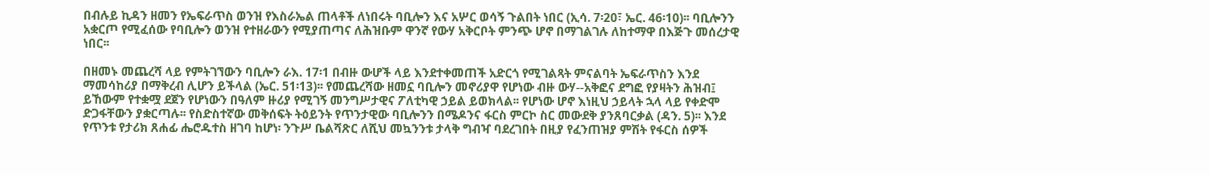በብሉይ ኪዳን ዘመን የኤፍራጥስ ወንዝ የእስራኤል ጠላቶች ለነበሩት ባቢሎን እና አሦር ወሳኝ ጉልበት ነበር (ኢሳ. 7፡20፣ ኤር. 46፡10)፡፡ ባቢሎንን አቋርጦ የሚፈሰው የባቢሎን ወንዝ የተዘራውን የሚያጠጣና ለሕዝቡም ዋንኛ የውሃ አቅርቦት ምንጭ ሆኖ በማገልገሉ ለከተማዋ በእጅጉ መሰረታዊ ነበር፡፡

በዘመኑ መጨረሻ ላይ የምትገኘውን ባቢሎን ራእ. 17፡1 በብዙ ውሆች ላይ እንደተቀመጠች አድርጎ የሚገልጻት ምናልባት ኤፍራጥስን እንደ ማመሳከሪያ በማቅረብ ሊሆን ይችላል (ኤር. 51፡13)፡፡ የመጨረሻው ዘመኗ ባቢሎን መኖሪያዋ የሆነው ብዙ ውሃ--አቅፎና ደግፎ የያዛትን ሕዝብ፤ ይኸውም የተቋሟ ደጀን የሆነውን በዓለም ዙሪያ የሚገኝ መንግሥታዊና ፖለቲካዊ ኃይል ይወክላል፡፡ የሆነው ሆኖ እነዚህ ኃይላት ኋላ ላይ የቀድሞ ድጋፋቸውን ያቋርጣሉ፡፡ የስድስተኛው መቅሰፍት ትዕይንት የጥንታዊው ባቢሎንን በሜዶንና ፋርስ ምርኮ ስር መውደቅ ያንጸባርቃል (ዳን. 5)፡፡ እንደ የጥንቱ የታሪክ ጸሐፊ ሔሮዱተስ ዘገባ ከሆነ፡ ንጉሥ ቤልሻጽር ለሺህ መኳንንቱ ታላቅ ግብዣ ባደረገበት በዚያ የፈንጠዝያ ምሽት የፋርስ ሰዎች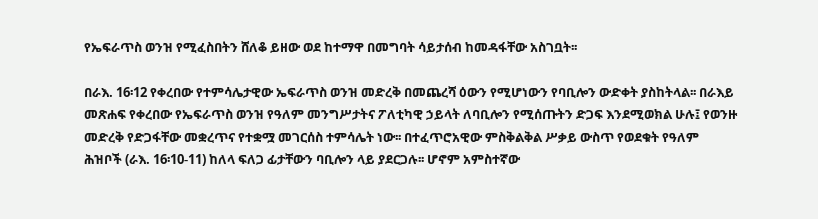የኤፍራጥስ ወንዝ የሚፈስበትን ሸለቆ ይዘው ወደ ከተማዋ በመግባት ሳይታሰብ ከመዳፋቸው አስገቧት፡፡

በራእ. 16፡12 የቀረበው የተምሳሌታዊው ኤፍራጥስ ወንዝ መድረቅ በመጨረሻ ዕውን የሚሆነውን የባቢሎን ውድቀት ያስከትላል፡፡ በራእይ መጽሐፍ የቀረበው የኤፍራጥስ ወንዝ የዓለም መንግሥታትና ፖለቲካዊ ኃይላት ለባቢሎን የሚሰጡትን ድጋፍ እንደሚወክል ሁሉ፤ የወንዙ መድረቅ የድጋፋቸው መቋረጥና የተቋሟ መገርሰስ ተምሳሌት ነው፡፡ በተፈጥሮአዊው ምስቅልቅል ሥቃይ ውስጥ የወደቁት የዓለም ሕዝቦች (ራእ. 16፡10-11) ከለላ ፍለጋ ፊታቸውን ባቢሎን ላይ ያደርጋሉ፡፡ ሆኖም አምስተኛው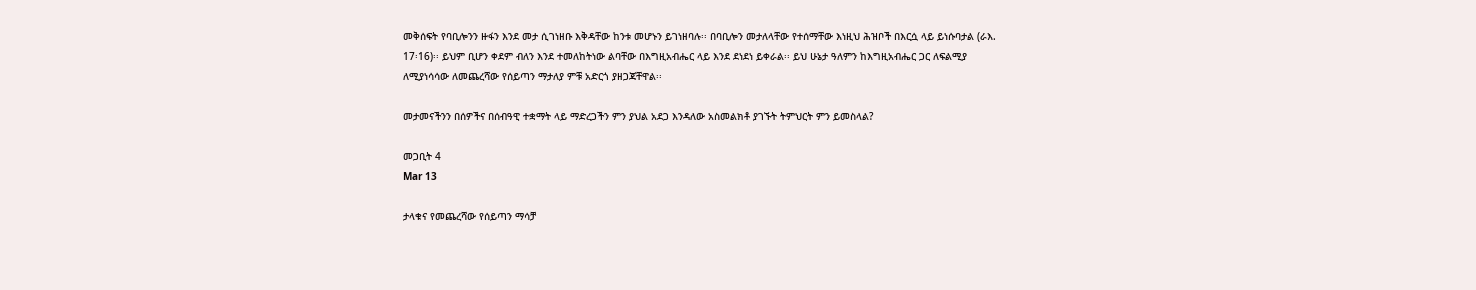መቅሰፍት የባቢሎንን ዙፋን እንደ መታ ሲገነዘቡ እቅዳቸው ከንቱ መሆኑን ይገነዘባሉ፡፡ በባቢሎን መታለላቸው የተሰማቸው እነዚህ ሕዝቦች በእርሷ ላይ ይነሱባታል (ራእ. 17፡16)፡፡ ይህም ቢሆን ቀደም ብለን እንደ ተመለከትነው ልባቸው በእግዚአብሔር ላይ እንደ ደነደነ ይቀራል፡፡ ይህ ሁኔታ ዓለምን ከእግዚአብሔር ጋር ለፍልሚያ ለሚያነሳሳው ለመጨረሻው የሰይጣን ማታለያ ምቹ አድርጎ ያዘጋጃቸዋል፡፡

መታመናችንን በሰዎችና በሰብዓዊ ተቋማት ላይ ማድረጋችን ምን ያህል አደጋ እንዳለው አስመልክቶ ያገኙት ትምህርት ምን ይመስላል?

መጋቢት 4
Mar 13

ታላቁና የመጨረሻው የሰይጣን ማሳቻ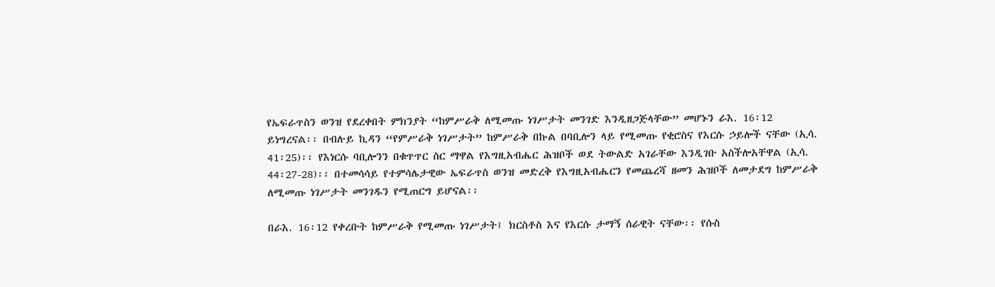የኤፍራጥስን ወንዝ የደረቀበት ምክንያት “ከምሥራቅ ለሚመጡ ነገሥታት መንገድ እንዲዘጋጅላቸው” መሆኑን ራእ. 16፡12 ይነግረናል፡፡ በብሉይ ኪዳን “የምሥራቅ ነገሥታት” ከምሥራቅ በኩል በባቢሎን ላይ የሚመጡ የቂሮስና የእርሱ ኃይሎች ናቸው (ኢሳ. 41፡25)፡፡ የእነርሱ ባቢሎንን በቁጥጥር ስር ማዋል የእግዚአብሔር ሕዝቦች ወደ ትውልድ አገራቸው እንዲገቡ አስችሎአቸዋል (ኢሳ. 44፡27-28)፡፡ በተመሳሳይ የተምሳሌታዊው ኤፍራጥስ ወንዝ መድረቅ የእግዚአብሔርን የመጨረሻ ዘመን ሕዝቦች ለመታደግ ከምሥራቅ ለሚመጡ ነገሥታት መንገዱን የሚጠርግ ይሆናል፡፡

በራእ. 16፡12 የቀረቡት ከምሥራቅ የሚመጡ ነገሥታት፤ ክርስቶስ እና የእርሱ ታማኝ ሰራዊት ናቸው፡፡ የሱስ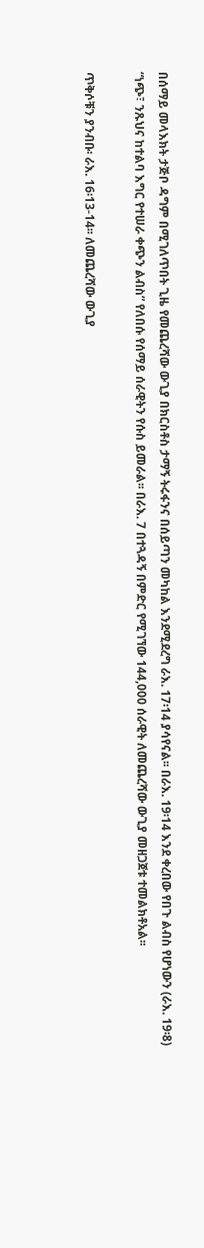በሰማይ መላእክት ታጅቦ ዳግም በሚገለጥበት ጊዜ የመጨረሻው ውጊያ በክርስቶስ ታማኝ ትሩፋንና በሰይጣን መካከል እንደሚደረግ ራእ. 17፡14 ያሳየናል፡፡ በራእ. 19፡14 እንደ ቀረበው የበጉ ልብስ የሆነውን (ራእ. 19፡8) “ነጭ፣ ንጹህና ከተልባ እግር የተሠራ ቀጭን ልብስ” የለበሱ የሰማይ ሰራዊትን የሱስ ይመራል፡፡ በራእ. 7 በተጓዳኝ በምድር የሚገኘው 144,000 ሰራዊት ለመጨረሻው ውጊያ መዘጋጀቱ ተመልክቶአል፡፡

ጥቅሶቹን ያንብቡ፡ ራእ. 16፡13-14፡፡ ለመጨረሻው ውጊያ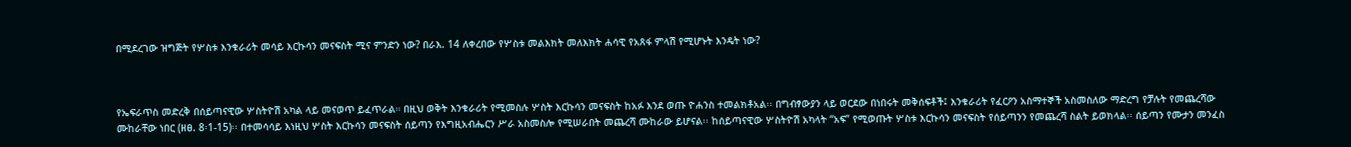በሚደረገው ዝግጅት የሦስቱ እንቁራሪት መሳይ እርኩሳን መናፍስት ሚና ምንድን ነው? በራእ. 14 ለቀረበው የሦስቱ መልእክት መለእክት ሐሳዊ የአጸፋ ምላሽ የሚሆኑት እንዴት ነው?



የኤፍራጥስ መድረቅ በሰይጣናዊው ሦስትዮሽ አካል ላይ መናወጥ ይፈጥራል። በዚህ ወቅት እንቁራሪት የሚመስሉ ሦስት እርኩሳን መናፍስት ከአፉ እንደ ወጡ ዮሐንስ ተመልክቶአል፡፡ በግብፃውያን ላይ ወርደው በነበሩት መቅሰፍቶች፤ እንቁራሪት የፈርዖን አስማተኞች አስመስለው ማድረግ የቻሉት የመጨረሻው ሙከራቸው ነበር (ዘፀ. 8፡1-15)፡፡ በተመሳሳይ እነዚህ ሦስት እርኩሳን መናፍስት ሰይጣን የእግዚአብሔርን ሥራ አስመስሎ የሚሠራበት መጨረሻ ሙከራው ይሆናል፡፡ ከሰይጣናዊው ሦስትዮሽ አካላት “አፍ” የሚወጡት ሦስቱ እርኩሳን መናፍስት የሰይጣንን የመጨረሻ ስልት ይወክላል፡፡ ሰይጣን የሙታን መንፈስ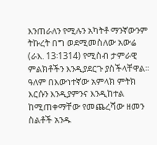እንጠራለን የሚሉን አካትቶ ማንኛውንም ትኩረት በግ ወደሚመስለው አውሬ (ራእ. 13፡1314) የሚስብ ታምራዊ ምልክቶችን እንዲያደርጉ ያስችላቸዋል፡፡ ዓለም በእውነተኛው አምላክ ምትክ እርሱን እንዲያምንና እንዲከተል ከሚጠቀማቸው የመጨረሻው ዘመን ስልቶች አንዱ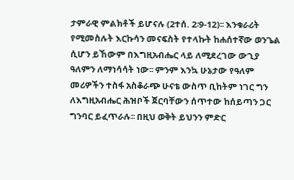ታምራዊ ምልክቶች ይሆናሉ (2ተሰ. 2፡9-12)፡፡ እንቁራሪት የሚመስሉት እርኩሳን መናፍስት የተላኩት ከሐሰተኛው ወንጌል ሲሆን ይኸውም በእግዚአብሔር ላይ ለሚደረገው ውጊያ ዓለምን ለማነሳሳት ነው፡፡ ምንም እንኳ ሁኔታው የዓለም መሪዎችን ተስፋ አስቆራጭ ሁናቴ ውስጥ ቢከትም ነገር ግን ለእግዚአብሔር ሕዝቦች ጀርባቸውን ሰጥተው ከሰይጣን ጋር ግንባር ይፈጥራሉ፡፡ በዚህ ወቅት ይህንን ምድር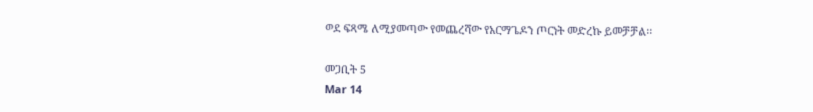ወደ ፍጻሜ ለሚያመጣው የመጨረሻው የአርማጌዶን ጦርነት መድረኩ ይመቻቻል፡፡

መጋቢት 5
Mar 14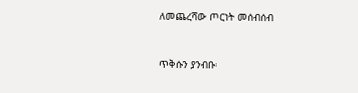ለመጨረሻው ጦርነት መሰብሰብ


ጥቅሱን ያንብቡ፡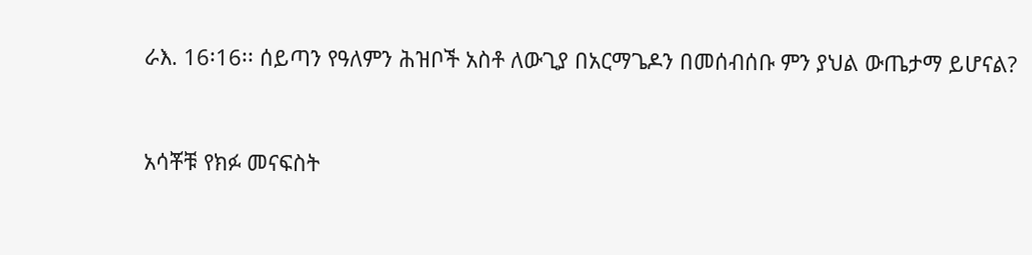ራእ. 16፡16፡፡ ሰይጣን የዓለምን ሕዝቦች አስቶ ለውጊያ በአርማጌዶን በመሰብሰቡ ምን ያህል ውጤታማ ይሆናል?



አሳቾቹ የክፉ መናፍስት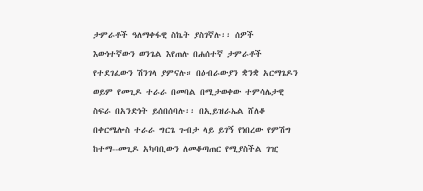ታምራቶች ዓለማቀፋዊ ስኬት ያስገኛሉ፡፡ ሰዎች እውነተኛውን ወንጌል እየጠሉ በሐሰተኛ ታምራቶች የተደገፈውን ሽንገላ ያምናሉ። በዕብራውያን ቋንቋ አርማጌዶን ወይም የመጊዶ ተራራ በመባል በሚታወቀው ተምሳሌታዊ ስፍራ በአንድነት ይሰበሰባሉ፡፡ በኢይዝራኤል ሸለቆ በቀርሜሎስ ተራራ ግርጌ ጉብታ ላይ ይገኝ የነበረው የምሽግ ከተማ--መጊዶ አካባቢውን ለመቆጣጠር የሚያስችል ገዢ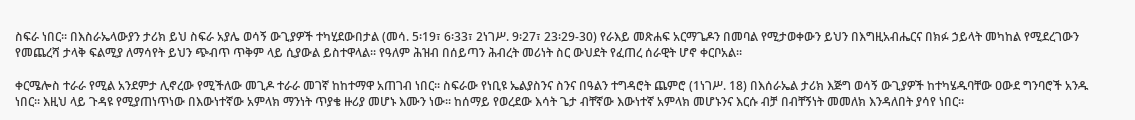ስፍራ ነበር፡፡ በእስራኤላውያን ታሪክ ይህ ስፍራ አያሌ ወሳኝ ውጊያዎች ተካሂደውበታል (መሳ. 5፡19፣ 6፡33፣ 2ነገሥ. 9፡27፣ 23፡29-30) የራእይ መጽሐፍ አርማጌዶን በመባል የሚታወቀውን ይህን በእግዚአብሔርና በክፉ ኃይላት መካከል የሚደረገውን የመጨረሻ ታላቅ ፍልሚያ ለማሳየት ይህን ጭብጥ ጥቅም ላይ ሲያውል ይስተዋላል፡፡ የዓለም ሕዝብ በሰይጣን ሕብረት መሪነት ስር ውህደት የፈጠረ ሰራዊት ሆኖ ቀርቦአል፡፡

ቀርሜሎስ ተራራ የሚል አንደምታ ሊኖረው የሚችለው መጊዶ ተራራ መገኛ ከከተማዋ አጠገብ ነበር፡፡ ስፍራው የነቢዩ ኤልያስንና ስንና በዓልን ተግዳሮት ጨምሮ (1ነገሥ. 18) በእሰራኤል ታሪክ እጅግ ወሳኝ ውጊያዎች ከተካሄዱባቸው ዐውደ ግንባሮች አንዱ ነበር፡፡ እዚህ ላይ ጉዳዩ የሚያጠነጥነው በእውነተኛው አምላክ ማንነት ጥያቄ ዙሪያ መሆኑ እሙን ነው፡፡ ከሰማይ የወረደው እሳት ጌታ ብቸኛው እውነተኛ አምላክ መሆኑንና እርሱ ብቻ በብቸኝነት መመለክ እንዳለበት ያሳየ ነበር፡፡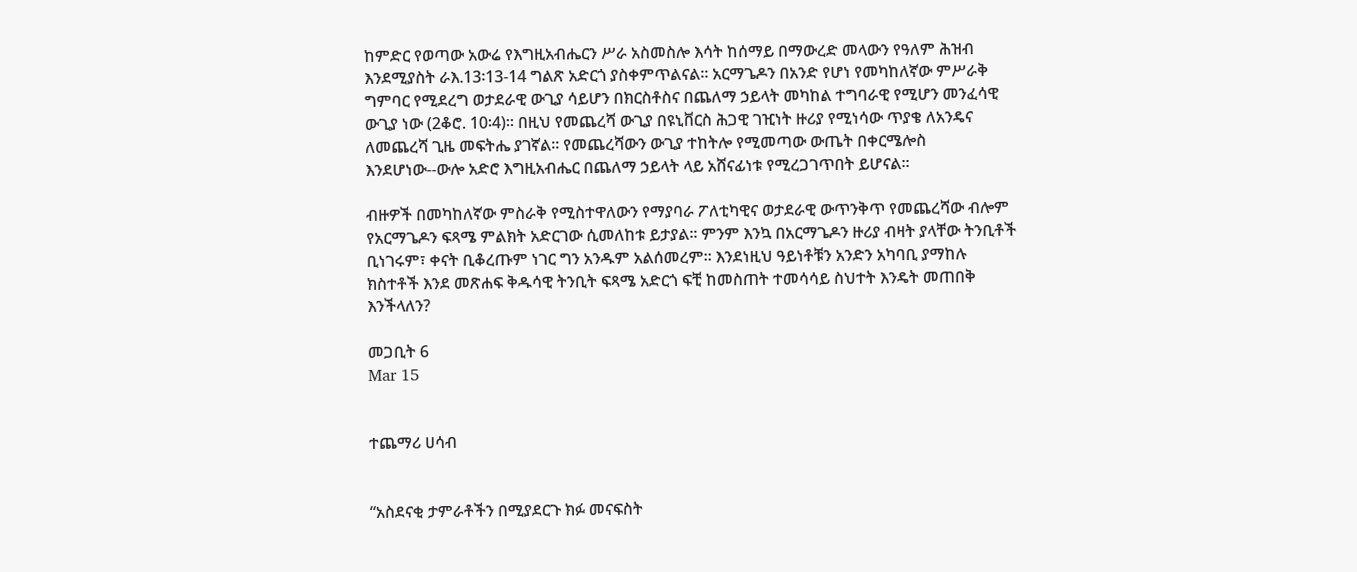ከምድር የወጣው አውሬ የእግዚአብሔርን ሥራ አስመስሎ እሳት ከሰማይ በማውረድ መላውን የዓለም ሕዝብ እንደሚያስት ራእ.13፡13-14 ግልጽ አድርጎ ያስቀምጥልናል፡፡ አርማጌዶን በአንድ የሆነ የመካከለኛው ምሥራቅ ግምባር የሚደረግ ወታደራዊ ውጊያ ሳይሆን በክርስቶስና በጨለማ ኃይላት መካከል ተግባራዊ የሚሆን መንፈሳዊ ውጊያ ነው (2ቆሮ. 10፡4)፡፡ በዚህ የመጨረሻ ውጊያ በዩኒቨርስ ሕጋዊ ገዢነት ዙሪያ የሚነሳው ጥያቄ ለአንዴና ለመጨረሻ ጊዜ መፍትሔ ያገኛል፡፡ የመጨረሻውን ውጊያ ተከትሎ የሚመጣው ውጤት በቀርሜሎስ እንደሆነው--ውሎ አድሮ እግዚአብሔር በጨለማ ኃይላት ላይ አሸናፊነቱ የሚረጋገጥበት ይሆናል፡፡

ብዙዎች በመካከለኛው ምስራቅ የሚስተዋለውን የማያባራ ፖለቲካዊና ወታደራዊ ውጥንቅጥ የመጨረሻው ብሎም የአርማጌዶን ፍጻሜ ምልክት አድርገው ሲመለከቱ ይታያል፡፡ ምንም እንኳ በአርማጌዶን ዙሪያ ብዛት ያላቸው ትንቢቶች ቢነገሩም፣ ቀናት ቢቆረጡም ነገር ግን አንዱም አልሰመረም፡፡ እንደነዚህ ዓይነቶቹን አንድን አካባቢ ያማከሉ ክስተቶች እንደ መጽሐፍ ቅዱሳዊ ትንቢት ፍጻሜ አድርጎ ፍቺ ከመስጠት ተመሳሳይ ስህተት እንዴት መጠበቅ እንችላለን?

መጋቢት 6
Mar 15


ተጨማሪ ሀሳብ


“አስደናቂ ታምራቶችን በሚያደርጉ ክፉ መናፍስት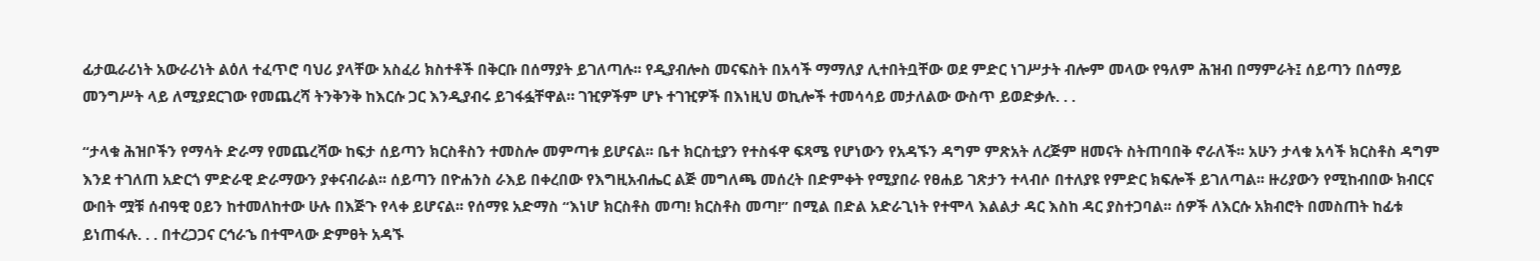ፊታዉራሪነት አውራሪነት ልዕለ ተፈጥሮ ባህሪ ያላቸው አስፈሪ ክስተቶች በቅርቡ በሰማያት ይገለጣሉ፡፡ የዲያብሎስ መናፍስት በአሳች ማማለያ ሊተበትቧቸው ወደ ምድር ነገሥታት ብሎም መላው የዓለም ሕዝብ በማምራት፤ ሰይጣን በሰማይ መንግሥት ላይ ለሚያደርገው የመጨረሻ ትንቅንቅ ከእርሱ ጋር እንዲያብሩ ይገፋፏቸዋል። ገዢዎችም ሆኑ ተገዢዎች በእነዚህ ወኪሎች ተመሳሳይ መታለልው ውስጥ ይወድቃሉ. . .

“ታላቁ ሕዝቦችን የማሳት ድራማ የመጨረሻው ከፍታ ሰይጣን ክርስቶስን ተመስሎ መምጣቱ ይሆናል፡፡ ቤተ ክርስቲያን የተስፋዋ ፍጻሜ የሆነውን የአዳኙን ዳግም ምጽአት ለረጅም ዘመናት ስትጠባበቅ ኖራለች፡፡ አሁን ታላቁ አሳች ክርስቶስ ዳግም እንደ ተገለጠ አድርጎ ምድራዊ ድራማውን ያቀናብራል፡፡ ሰይጣን በዮሐንስ ራእይ በቀረበው የእግዚአብሔር ልጅ መግለጫ መሰረት በድምቀት የሚያበራ የፀሐይ ገጽታን ተላብሶ በተለያዩ የምድር ክፍሎች ይገለጣል፡፡ ዙሪያውን የሚከብበው ክብርና ውበት ሟቹ ሰብዓዊ ዐይን ከተመለከተው ሁሉ በእጅጉ የላቀ ይሆናል፡፡ የሰማዩ አድማስ “እነሆ ክርስቶስ መጣ! ክርስቶስ መጣ!” በሚል በድል አድራጊነት የተሞላ እልልታ ዳር እስከ ዳር ያስተጋባል፡፡ ሰዎች ለእርሱ አክብሮት በመስጠት ከፊቱ ይነጠፋሉ. . . በተረጋጋና ርኅራኄ በተሞላው ድምፀት አዳኙ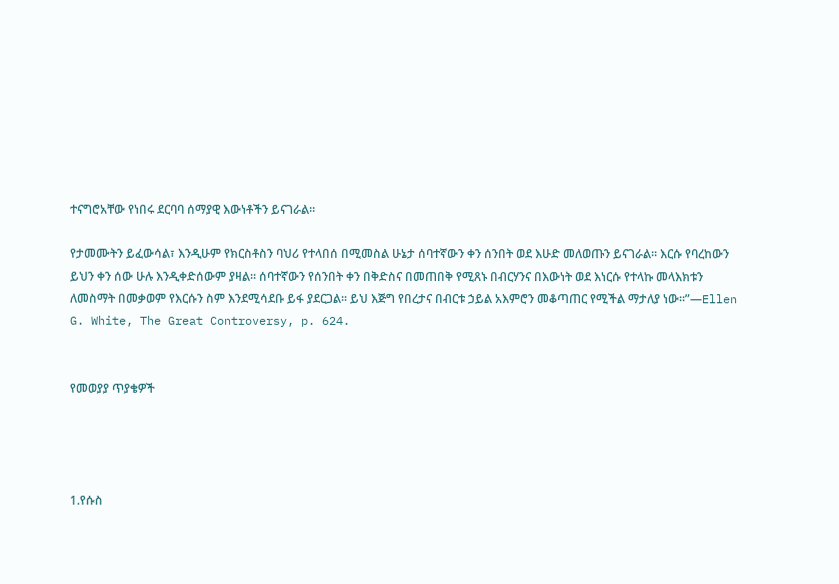ተናግሮአቸው የነበሩ ደርባባ ሰማያዊ እውነቶችን ይናገራል፡፡

የታመሙትን ይፈውሳል፣ እንዲሁም የክርስቶስን ባህሪ የተላበሰ በሚመስል ሁኔታ ሰባተኛውን ቀን ሰንበት ወደ እሁድ መለወጡን ይናገራል፡፡ እርሱ የባረከውን ይህን ቀን ሰው ሁሉ እንዲቀድሰውም ያዛል፡፡ ሰባተኛውን የሰንበት ቀን በቅድስና በመጠበቅ የሚጸኑ በብርሃንና በእውነት ወደ እነርሱ የተላኩ መላእክቱን ለመስማት በመቃወም የእርሱን ስም እንደሚሳደቡ ይፋ ያደርጋል፡፡ ይህ እጅግ የበረታና በብርቱ ኃይል አእምሮን መቆጣጠር የሚችል ማታለያ ነው፡፡”—Ellen G. White, The Great Controversy, p. 624.


የመወያያ ጥያቄዎች




1.የሱስ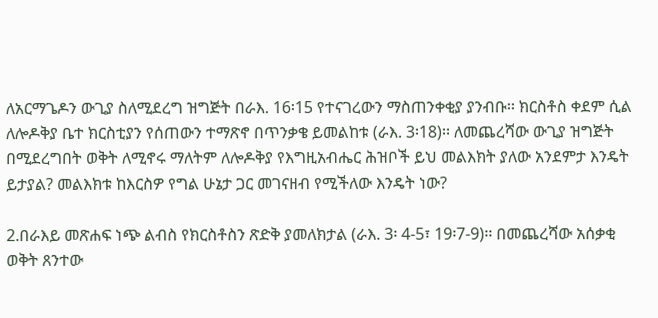ለአርማጌዶን ውጊያ ስለሚደረግ ዝግጅት በራእ. 16፡15 የተናገረውን ማስጠንቀቂያ ያንብቡ፡፡ ክርስቶስ ቀደም ሲል ለሎዶቅያ ቤተ ክርስቲያን የሰጠውን ተማጽኖ በጥንቃቄ ይመልከቱ (ራእ. 3፡18)፡፡ ለመጨረሻው ውጊያ ዝግጅት በሚደረግበት ወቅት ለሚኖሩ ማለትም ለሎዶቅያ የእግዚአብሔር ሕዝቦች ይህ መልእክት ያለው አንደምታ እንዴት ይታያል? መልእክቱ ከእርስዎ የግል ሁኔታ ጋር መገናዘብ የሚችለው እንዴት ነው?

2.በራእይ መጽሐፍ ነጭ ልብስ የክርስቶስን ጽድቅ ያመለክታል (ራእ. 3፡ 4-5፣ 19፡7-9)፡፡ በመጨረሻው አሰቃቂ ወቅት ጸንተው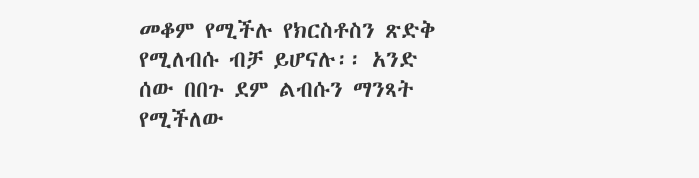መቆም የሚችሉ የክርስቶስን ጽድቅ የሚለብሱ ብቻ ይሆናሉ፡፡ አንድ ሰው በበጉ ደም ልብሱን ማንጻት የሚችለው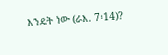እንዴት ነው (ራእ. 7፡14)?